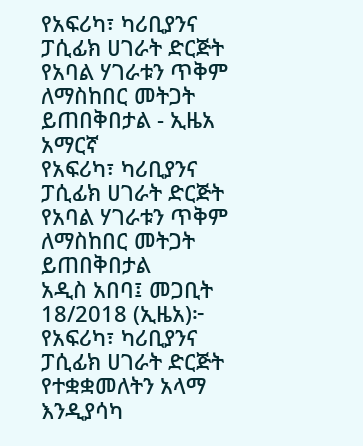የአፍሪካ፣ ካሪቢያንና ፓሲፊክ ሀገራት ድርጅት የአባል ሃገራቱን ጥቅም ለማስከበር መትጋት ይጠበቅበታል - ኢዜአ አማርኛ
የአፍሪካ፣ ካሪቢያንና ፓሲፊክ ሀገራት ድርጅት የአባል ሃገራቱን ጥቅም ለማስከበር መትጋት ይጠበቅበታል
አዲስ አበባ፤ መጋቢት 18/2018 (ኢዜአ)፦ የአፍሪካ፣ ካሪቢያንና ፓሲፊክ ሀገራት ድርጅት የተቋቋመለትን አላማ እንዲያሳካ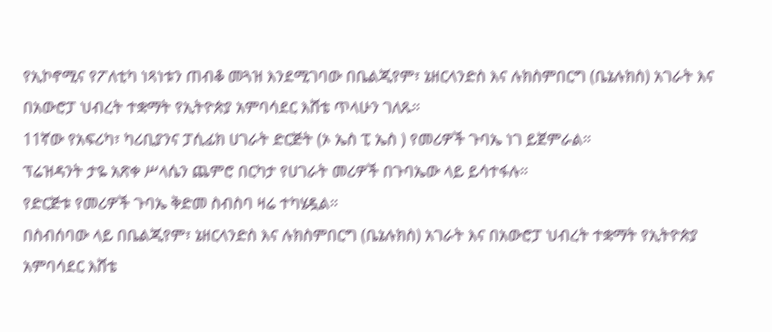የኢኮኖሚና የፖለቲካ ነጻነቱን ጠብቆ መጓዝ እንደሚገባው በቤልጂየም፣ ኔዘርላንድስ እና ሉክስምበርግ (ቤኔሉክስ) አገራት እና በአውሮፓ ህብረት ተቋማት የኢትዮጵያ አምባሳደር እሸቴ ጥላሁን ገለጹ።
11ኛው የአፍሪካ፣ ካሪቢያንና ፓሲፊክ ሀገራት ድርጅት (ኦ ኤስ ፒ ኤስ ) የመሪዎች ጉባኤ ነገ ይጀምራል።
ፕሬዝዳንት ታዬ አጽቀ ሥላሴን ጨምሮ በርካታ የሀገራት መሪዎች በጉባኤው ላይ ይሳተፋሉ።
የድርጅቱ የመሪዎች ጉባኤ ቅድመ ስብስባ ዛሬ ተካሄዷል።
በስብሰባው ላይ በቤልጂየም፣ ኔዘርላንድስ እና ሉክስምበርግ (ቤኔሉክስ) አገራት እና በአውሮፓ ህብረት ተቋማት የኢትዮጵያ አምባሳደር እሸቴ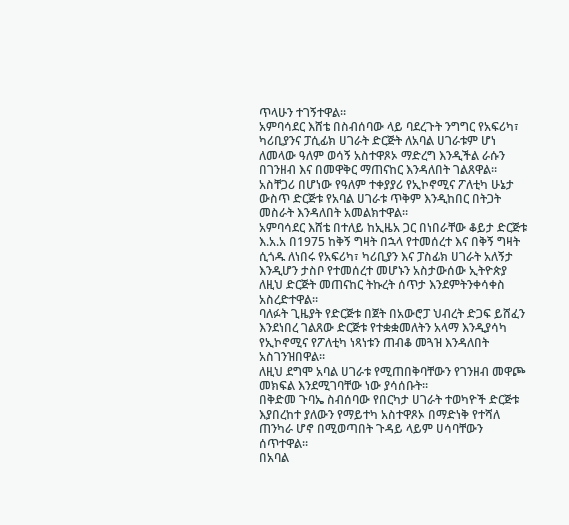ጥላሁን ተገኝተዋል።
አምባሳደር እሸቴ በስብሰባው ላይ ባደረጉት ንግግር የአፍሪካ፣ ካሪቢያንና ፓሲፊክ ሀገራት ድርጅት ለአባል ሀገራቱም ሆነ ለመላው ዓለም ወሳኝ አስተዋጾኦ ማድረግ እንዲችል ራሱን በገንዘብ እና በመዋቅር ማጠናከር እንዳለበት ገልጸዋል።
አስቸጋሪ በሆነው የዓለም ተቀያያሪ የኢኮኖሚና ፖለቲካ ሁኔታ ውስጥ ድርጅቱ የአባል ሀገራቱ ጥቅም እንዲከበር በትጋት መስራት እንዳለበት አመልክተዋል።
አምባሳደር እሸቴ በተለይ ከኢዜአ ጋር በነበራቸው ቆይታ ድርጅቱ እ.አ.አ በ1975 ከቅኝ ግዛት በኋላ የተመሰረተ እና በቅኝ ግዛት ሲጎዱ ለነበሩ የአፍሪካ፣ ካሪቢያን እና ፓስፊክ ሀገራት አለኝታ እንዲሆን ታስቦ የተመሰረተ መሆኑን አስታውሰው ኢትዮጵያ ለዚህ ድርጅት መጠናከር ትኩረት ሰጥታ እንደምትንቀሳቀስ አስረድተዋል።
ባለፉት ጊዜያት የድርጅቱ በጀት በአውሮፓ ህብረት ድጋፍ ይሸፈን እንደነበረ ገልጸው ድርጅቱ የተቋቋመለትን አላማ እንዲያሳካ የኢኮኖሚና የፖለቲካ ነጻነቱን ጠብቆ መጓዝ እንዳለበት አስገንዝበዋል።
ለዚህ ደግሞ አባል ሀገራቱ የሚጠበቅባቸውን የገንዘብ መዋጮ መክፍል እንደሚገባቸው ነው ያሳሰቡት።
በቅድመ ጉባኤ ስብሰባው የበርካታ ሀገራት ተወካዮች ድርጅቱ እያበረከተ ያለውን የማይተካ አስተዋጾኦ በማድነቅ የተሻለ ጠንካራ ሆኖ በሚወጣበት ጉዳይ ላይም ሀሳባቸውን ሰጥተዋል።
በአባል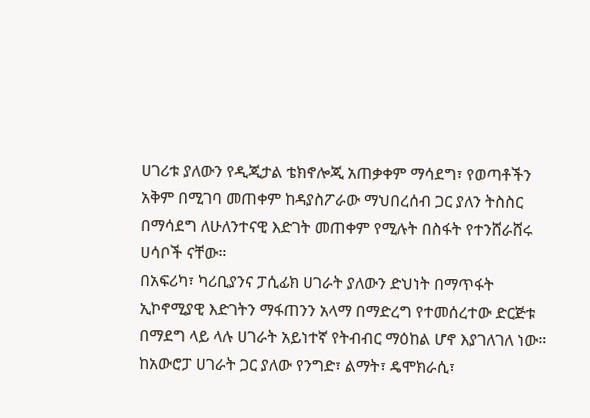ሀገሪቱ ያለውን የዲጂታል ቴክኖሎጂ አጠቃቀም ማሳደግ፣ የወጣቶችን አቅም በሚገባ መጠቀም ከዳያስፖራው ማህበረሰብ ጋር ያለን ትስስር በማሳደግ ለሁለንተናዊ እድገት መጠቀም የሚሉት በስፋት የተንሸራሸሩ ሀሳቦች ናቸው።
በአፍሪካ፣ ካሪቢያንና ፓሲፊክ ሀገራት ያለውን ድህነት በማጥፋት ኢኮኖሚያዊ እድገትን ማፋጠንን አላማ በማድረግ የተመሰረተው ድርጅቱ በማደግ ላይ ላሉ ሀገራት አይነተኛ የትብብር ማዕከል ሆኖ እያገለገለ ነው።
ከአውሮፓ ሀገራት ጋር ያለው የንግድ፣ ልማት፣ ዴሞክራሲ፣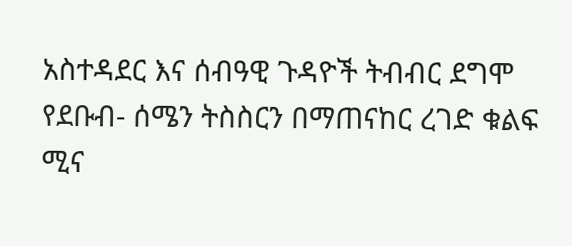አስተዳደር እና ሰብዓዊ ጉዳዮች ትብብር ደግሞ የደቡብ- ሰሜን ትስስርን በማጠናከር ረገድ ቁልፍ ሚና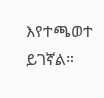እየተጫወተ ይገኛል።